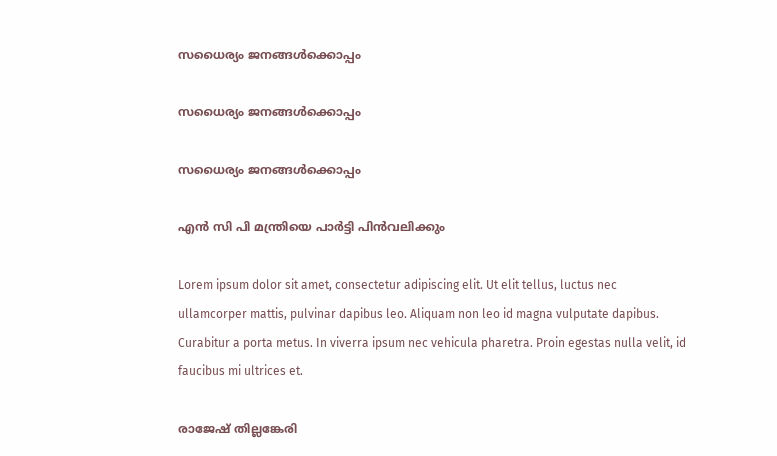സധൈര്യം ജനങ്ങൾക്കൊപ്പം

സധൈര്യം ജനങ്ങൾക്കൊപ്പം

സധൈര്യം ജനങ്ങൾക്കൊപ്പം

എന്‍ സി പി മന്ത്രിയെ പാര്‍ട്ടി പിന്‍വലിക്കും

Lorem ipsum dolor sit amet, consectetur adipiscing elit. Ut elit tellus, luctus nec ullamcorper mattis, pulvinar dapibus leo. Aliquam non leo id magna vulputate dapibus. Curabitur a porta metus. In viverra ipsum nec vehicula pharetra. Proin egestas nulla velit, id faucibus mi ultrices et.

രാജേഷ് തില്ലങ്കേരി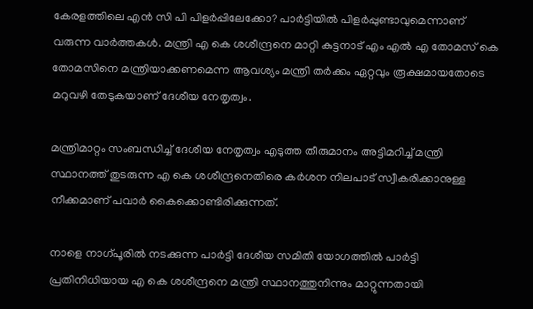കേരളത്തിലെ എന്‍ സി പി പിളര്‍പ്പിലേക്കോ? പാര്‍ട്ടിയില്‍ പിളര്‍പ്പുണ്ടാവുമെന്നാണ് വരുന്ന വാര്‍ത്തകള്‍. മന്ത്രി എ കെ ശശീന്ദ്രനെ മാറ്റി കുട്ടനാട് എം എല്‍ എ തോമസ് കെ തോമസിനെ മന്ത്രിയാക്കണമെന്ന ആവശ്യം മന്ത്രി തര്‍ക്കം ഏറ്റവും രൂക്ഷമായതോടെ മറുവഴി തേടുകയാണ് ദേശീയ നേതൃത്വം.

മന്ത്രിമാറ്റം സംബന്ധിച്ച് ദേശീയ നേതൃത്വം എടുത്ത തീരുമാനം അട്ടിമറിച്ച് മന്ത്രി സ്ഥാനത്ത് തുടരുന്ന എ കെ ശശീന്ദ്രനെതിരെ കര്‍ശന നിലപാട് സ്വീകരിക്കാനുള്ള നീക്കമാണ് പവാര്‍ കൈക്കൊണ്ടിരിക്കുന്നത്.

നാളെ നാഗ്പൂരില്‍ നടക്കുന്ന പാര്‍ട്ടി ദേശീയ സമിതി യോഗത്തില്‍ പാര്‍ട്ടി പ്രതിനിധിയായ എ കെ ശശീന്ദ്രനെ മന്ത്രി സ്ഥാനത്തുനിന്നും മാറ്റുന്നതായി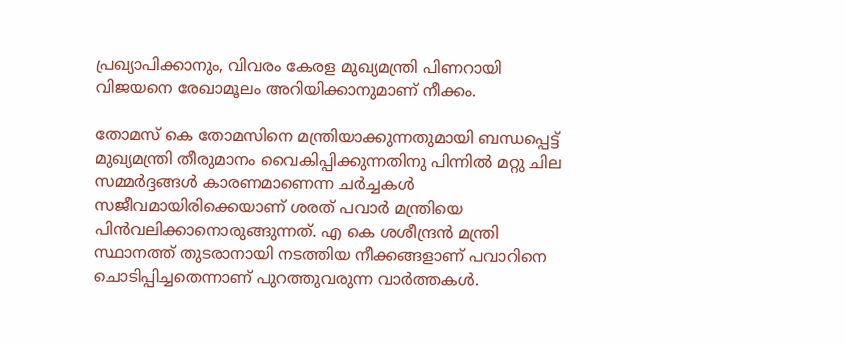പ്രഖ്യാപിക്കാനും, വിവരം കേരള മുഖ്യമന്ത്രി പിണറായി വിജയനെ രേഖാമൂലം അറിയിക്കാനുമാണ് നീക്കം.

തോമസ് കെ തോമസിനെ മന്ത്രിയാക്കുന്നതുമായി ബന്ധപ്പെട്ട് മുഖ്യമന്ത്രി തീരുമാനം വൈകിപ്പിക്കുന്നതിനു പിന്നില്‍ മറ്റു ചില സമ്മര്‍ദ്ദങ്ങള്‍ കാരണമാണെന്ന ചര്‍ച്ചകള്‍ സജീവമായിരിക്കെയാണ് ശരത് പവാര്‍ മന്ത്രിയെ പിന്‍വലിക്കാനൊരുങ്ങുന്നത്. എ കെ ശശീന്ദ്രന്‍ മന്ത്രി സ്ഥാനത്ത് തുടരാനായി നടത്തിയ നീക്കങ്ങളാണ് പവാറിനെ ചൊടിപ്പിച്ചതെന്നാണ് പുറത്തുവരുന്ന വാര്‍ത്തകള്‍.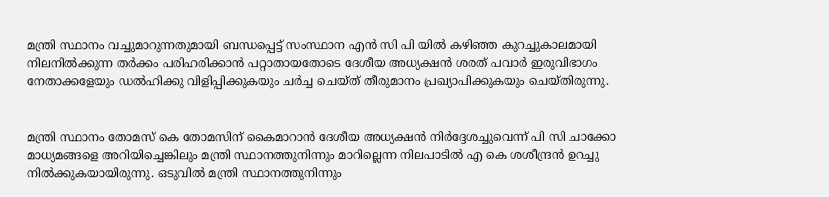മന്ത്രി സ്ഥാനം വച്ചുമാറുന്നതുമായി ബന്ധപ്പെട്ട് സംസ്ഥാന എന്‍ സി പി യില്‍ കഴിഞ്ഞ കുറച്ചുകാലമായി നിലനില്‍ക്കുന്ന തര്‍ക്കം പരിഹരിക്കാന്‍ പറ്റാതായതോടെ ദേശീയ അധ്യക്ഷന്‍ ശരത് പവാര്‍ ഇരുവിഭാഗം നേതാക്കളേയും ഡല്‍ഹിക്കു വിളിപ്പിക്കുകയും ചര്‍ച്ച ചെയ്ത് തീരുമാനം പ്രഖ്യാപിക്കുകയും ചെയ്തിരുന്നു.


മന്ത്രി സ്ഥാനം തോമസ് കെ തോമസിന് കൈമാറാന്‍ ദേശീയ അധ്യക്ഷന്‍ നിര്‍ദ്ദേശച്ചുവെന്ന് പി സി ചാക്കോ മാധ്യമങ്ങളെ അറിയിച്ചെങ്കിലും മന്ത്രി സ്ഥാനത്തുനിന്നും മാറില്ലെന്ന നിലപാടില്‍ എ കെ ശശീന്ദ്രന്‍ ഉറച്ചു നില്‍ക്കുകയായിരുന്നു. ഒടുവില്‍ മന്ത്രി സ്ഥാനത്തുനിന്നും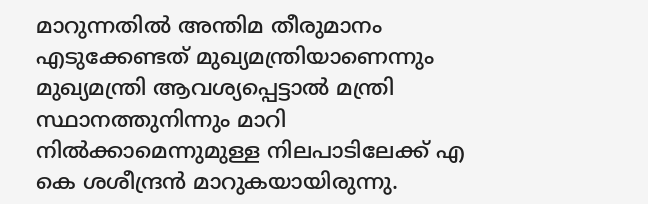മാറുന്നതില്‍ അന്തിമ തീരുമാനം എടുക്കേണ്ടത് മുഖ്യമന്ത്രിയാണെന്നും മുഖ്യമന്ത്രി ആവശ്യപ്പെട്ടാല്‍ മന്ത്രി സ്ഥാനത്തുനിന്നും മാറി നില്‍ക്കാമെന്നുമുള്ള നിലപാടിലേക്ക് എ കെ ശശീന്ദ്രന്‍ മാറുകയായിരുന്നു.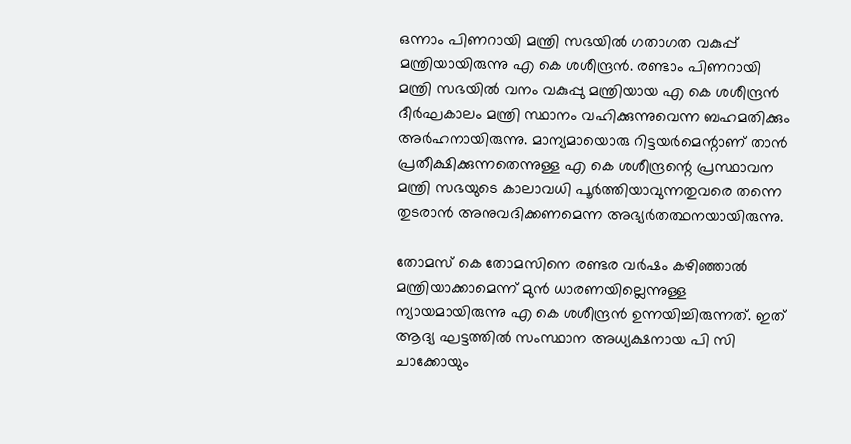ഒന്നാം പിണറായി മന്ത്രി സഭയില്‍ ഗതാഗത വകുപ്പ് മന്ത്രിയായിരുന്നു എ കെ ശശീന്ദ്രന്‍. രണ്ടാം പിണറായി മന്ത്രി സഭയില്‍ വനം വകുപ്പു മന്ത്രിയായ എ കെ ശശീന്ദ്രന്‍ ദീര്‍ഘകാലം മന്ത്രി സ്ഥാനം വഹിക്കുന്നുവെന്ന ബഹമതിക്കും അര്‍ഹനായിരുന്നു. മാന്യമായൊരു റിട്ടയര്‍മെന്റാണ് താന്‍ പ്രതീക്ഷിക്കുന്നതെന്നുള്ള എ കെ ശശീന്ദ്രന്റെ പ്രസ്ഥാവന മന്ത്രി സഭയുടെ കാലാവധി പൂര്‍ത്തിയാവുന്നതുവരെ തന്നെ തുടരാന്‍ അനുവദിക്കണമെന്ന അഭ്യര്‍തത്ഥനയായിരുന്നു.

തോമസ് കെ തോമസിനെ രണ്ടര വര്‍ഷം കഴിഞ്ഞാല്‍ മന്ത്രിയാക്കാമെന്ന് മുന്‍ ധാരണയില്ലെന്നുള്ള ന്യായമായിരുന്നു എ കെ ശശീന്ദ്രന്‍ ഉന്നയിച്ചിരുന്നത്. ഇത് ആദ്യ ഘട്ടത്തില്‍ സംസ്ഥാന അധ്യക്ഷനായ പി സി ചാക്കോയും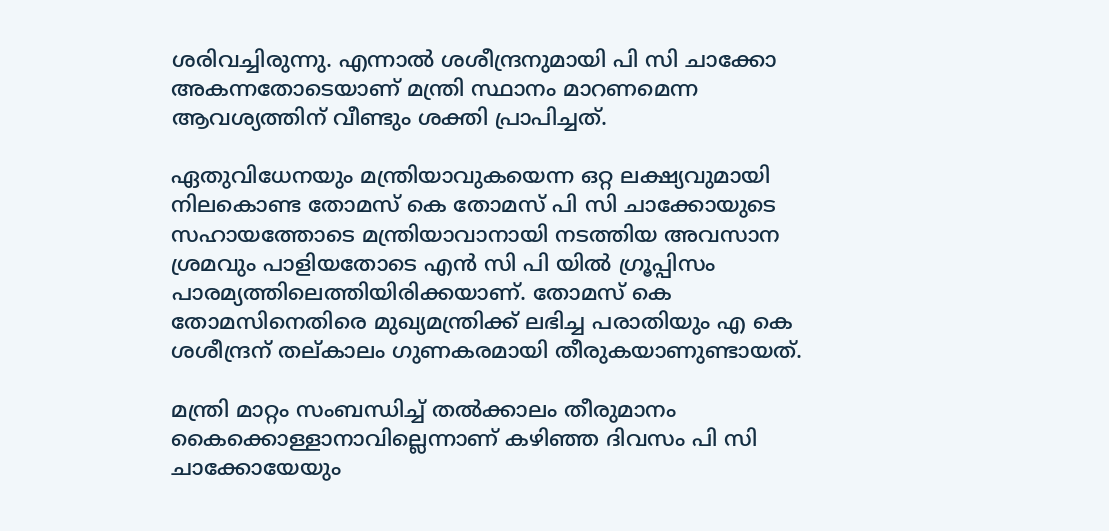ശരിവച്ചിരുന്നു. എന്നാല്‍ ശശീന്ദ്രനുമായി പി സി ചാക്കോ അകന്നതോടെയാണ് മന്ത്രി സ്ഥാനം മാറണമെന്ന ആവശ്യത്തിന് വീണ്ടും ശക്തി പ്രാപിച്ചത്.

ഏതുവിധേനയും മന്ത്രിയാവുകയെന്ന ഒറ്റ ലക്ഷ്യവുമായി നിലകൊണ്ട തോമസ് കെ തോമസ് പി സി ചാക്കോയുടെ സഹായത്തോടെ മന്ത്രിയാവാനായി നടത്തിയ അവസാന ശ്രമവും പാളിയതോടെ എന്‍ സി പി യില്‍ ഗ്രൂപ്പിസം പാരമ്യത്തിലെത്തിയിരിക്കയാണ്. തോമസ് കെ തോമസിനെതിരെ മുഖ്യമന്ത്രിക്ക് ലഭിച്ച പരാതിയും എ കെ ശശീന്ദ്രന് തല്കാലം ഗുണകരമായി തീരുകയാണുണ്ടായത്.

മന്ത്രി മാറ്റം സംബന്ധിച്ച് തല്‍ക്കാലം തീരുമാനം കൈക്കൊള്ളാനാവില്ലെന്നാണ് കഴിഞ്ഞ ദിവസം പി സി ചാക്കോയേയും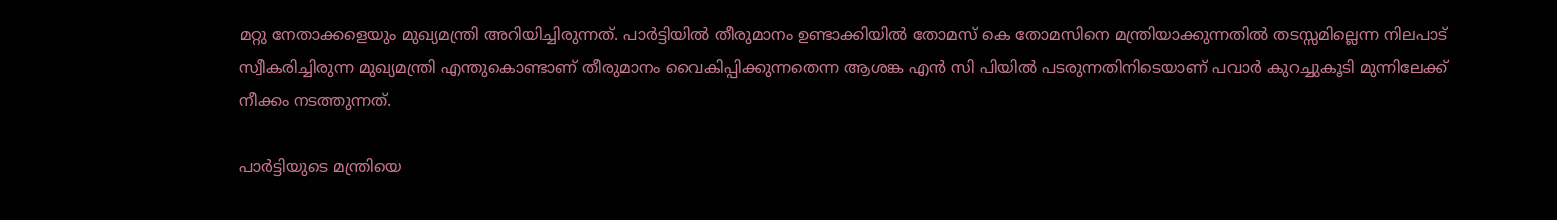മറ്റു നേതാക്കളെയും മുഖ്യമന്ത്രി അറിയിച്ചിരുന്നത്. പാര്‍ട്ടിയില്‍ തീരുമാനം ഉണ്ടാക്കിയില്‍ തോമസ് കെ തോമസിനെ മന്ത്രിയാക്കുന്നതില്‍ തടസ്സമില്ലെന്ന നിലപാട് സ്വീകരിച്ചിരുന്ന മുഖ്യമന്ത്രി എന്തുകൊണ്ടാണ് തീരുമാനം വൈകിപ്പിക്കുന്നതെന്ന ആശങ്ക എന്‍ സി പിയില്‍ പടരുന്നതിനിടെയാണ് പവാര്‍ കുറച്ചുകൂടി മുന്നിലേക്ക് നീക്കം നടത്തുന്നത്.

പാര്‍ട്ടിയുടെ മന്ത്രിയെ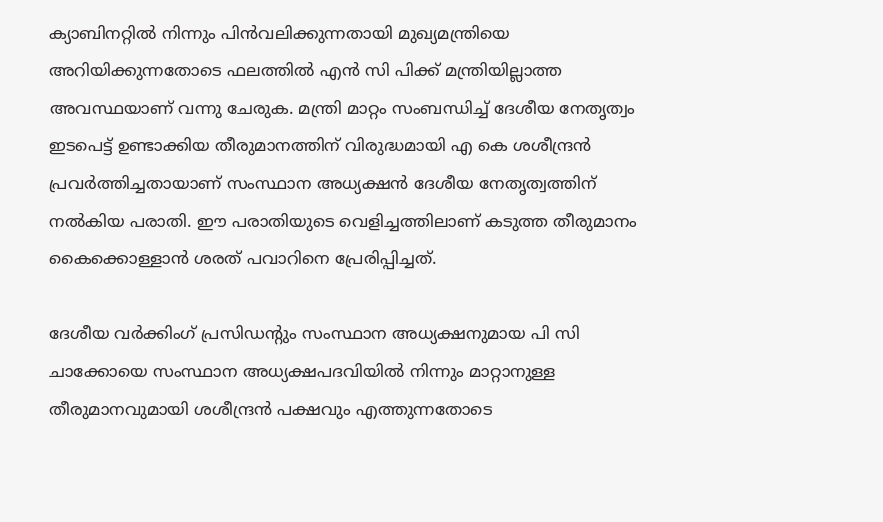ക്യാബിനറ്റില്‍ നിന്നും പിന്‍വലിക്കുന്നതായി മുഖ്യമന്ത്രിയെ അറിയിക്കുന്നതോടെ ഫലത്തില്‍ എന്‍ സി പിക്ക് മന്ത്രിയില്ലാത്ത അവസ്ഥയാണ് വന്നു ചേരുക. മന്ത്രി മാറ്റം സംബന്ധിച്ച് ദേശീയ നേതൃത്വം ഇടപെട്ട് ഉണ്ടാക്കിയ തീരുമാനത്തിന് വിരുദ്ധമായി എ കെ ശശീന്ദ്രന്‍ പ്രവര്‍ത്തിച്ചതായാണ് സംസ്ഥാന അധ്യക്ഷന്‍ ദേശീയ നേതൃത്വത്തിന് നല്‍കിയ പരാതി. ഈ പരാതിയുടെ വെളിച്ചത്തിലാണ് കടുത്ത തീരുമാനം കൈക്കൊള്ളാന്‍ ശരത് പവാറിനെ പ്രേരിപ്പിച്ചത്.

ദേശീയ വര്‍ക്കിംഗ് പ്രസിഡന്റും സംസ്ഥാന അധ്യക്ഷനുമായ പി സി ചാക്കോയെ സംസ്ഥാന അധ്യക്ഷപദവിയില്‍ നിന്നും മാറ്റാനുള്ള തീരുമാനവുമായി ശശീന്ദ്രന്‍ പക്ഷവും എത്തുന്നതോടെ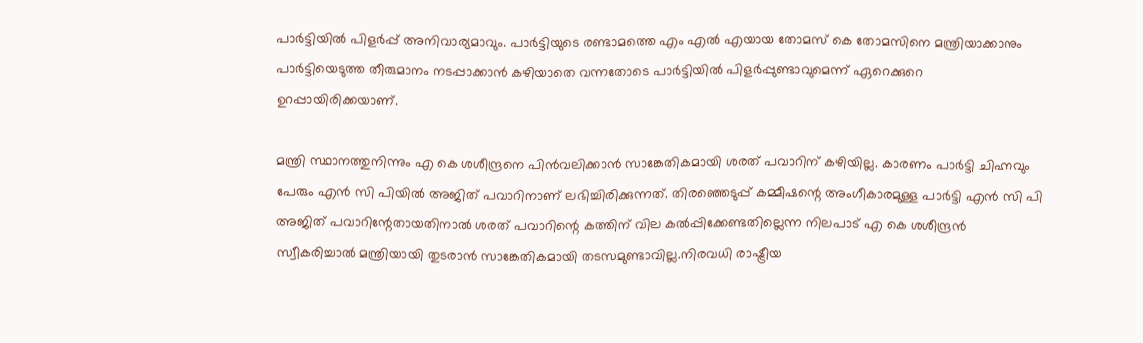പാര്‍ട്ടിയില്‍ പിളര്‍പ്പ് അനിവാര്യമാവും. പാര്‍ട്ടിയുടെ രണ്ടാമത്തെ എം എല്‍ എയായ തോമസ് കെ തോമസിനെ മന്ത്രിയാക്കാനും പാര്‍ട്ടിയെടുത്ത തീരുമാനം നടപ്പാക്കാന്‍ കഴിയാതെ വന്നതോടെ പാര്‍ട്ടിയില്‍ പിളര്‍പ്പുണ്ടാവുമെന്ന് ഏറെക്കുറെ ഉറപ്പായിരിക്കയാണ്.

മന്ത്രി സ്ഥാനത്തുനിന്നും എ കെ ശശീന്ദ്രനെ പിന്‍വലിക്കാന്‍ സാങ്കേതികമായി ശരത് പവാറിന് കഴിയില്ല. കാരണം പാര്‍ട്ടി ചിഹ്നവും പേരും എന്‍ സി പിയില്‍ അജിത് പവാറിനാണ് ലഭിച്ചിരിക്കുന്നത്. തിരഞ്ഞെടുപ്പ് കമ്മീഷന്റെ അംഗീകാരമുള്ള പാര്‍ട്ടി എന്‍ സി പി അജിത് പവാറിന്റേതായതിനാല്‍ ശരത് പവാറിന്റെ കത്തിന് വില കല്‍പ്പിക്കേണ്ടതില്ലെന്ന നിലപാട് എ കെ ശശീന്ദ്രന്‍ സ്വീകരിച്ചാല്‍ മന്ത്രിയായി തുടരാന്‍ സാങ്കേതികമായി തടസമുണ്ടാവില്ല.നിരവധി രാഷ്ട്രീയ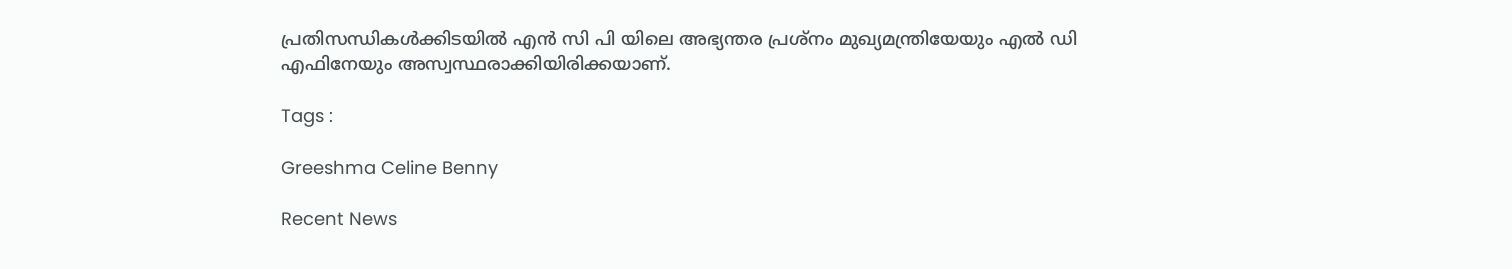പ്രതിസന്ധികള്‍ക്കിടയില്‍ എന്‍ സി പി യിലെ അഭ്യന്തര പ്രശ്നം മുഖ്യമന്ത്രിയേയും എല്‍ ഡി എഫിനേയും അസ്വസ്ഥരാക്കിയിരിക്കയാണ്.

Tags :

Greeshma Celine Benny

Recent News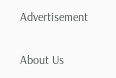Advertisement

About Us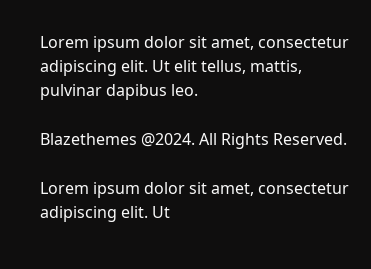Lorem ipsum dolor sit amet, consectetur adipiscing elit. Ut elit tellus, mattis, pulvinar dapibus leo.

Blazethemes @2024. All Rights Reserved.

Lorem ipsum dolor sit amet, consectetur adipiscing elit. Ut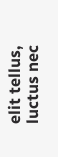elit tellus, luctus nec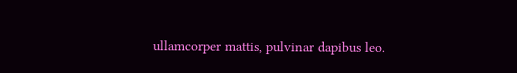ullamcorper mattis, pulvinar dapibus leo.